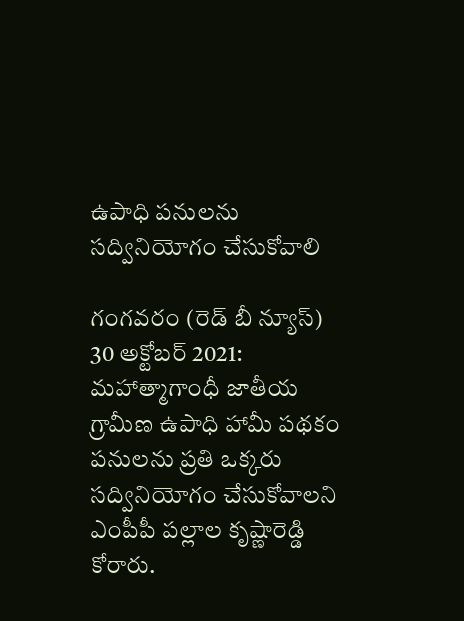ఉపాధి పనులను సద్వినియోగం చేసుకోవాలి

గంగవరం (రెడ్ బీ న్యూస్) 30 అక్టోబర్ 2021: మహాత్మాగాంధీ జాతీయ గ్రామీణ ఉపాధి హామీ పథకం పనులను ప్రతి ఒక్కరు సద్వినియోగం చేసుకోవాలని ఎంపీపీ పల్లాల కృష్ణారెడ్డి కోరారు.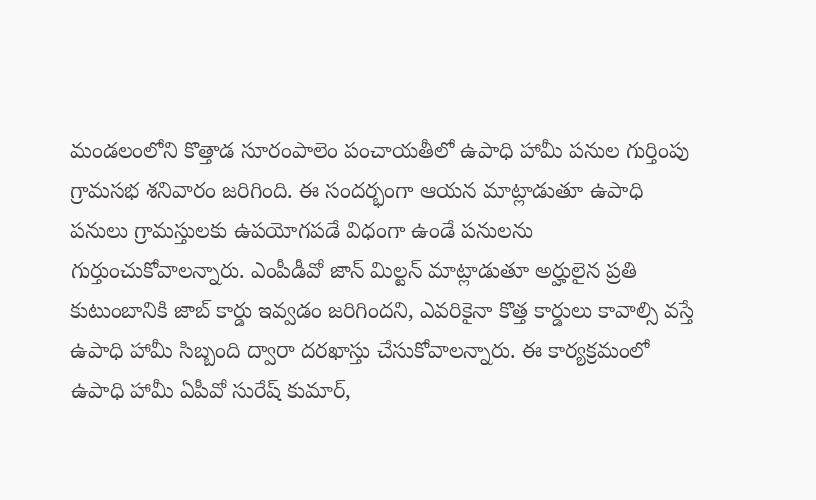మండలంలోని కొత్తాడ సూరంపాలెం పంచాయతీలో ఉపాధి హామీ పనుల గుర్తింపు గ్రామసభ శనివారం జరిగింది. ఈ సందర్భంగా ఆయన మాట్లాడుతూ ఉపాధి పనులు గ్రామస్తులకు ఉపయోగపడే విధంగా ఉండే పనులను గుర్తుంచుకోవాలన్నారు. ఎంపీడీవో జాన్ మిల్టన్ మాట్లాడుతూ అర్హులైన ప్రతి కుటుంబానికి జాబ్ కార్డు ఇవ్వడం జరిగిందని, ఎవరికైనా కొత్త కార్డులు కావాల్సి వస్తే ఉపాధి హామీ సిబ్బంది ద్వారా దరఖాస్తు చేసుకోవాలన్నారు. ఈ కార్యక్రమంలో ఉపాధి హామీ ఏపీవో సురేష్ కుమార్,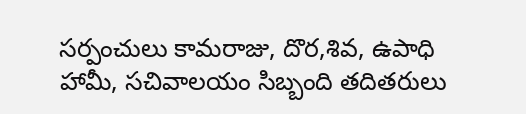సర్పంచులు కామరాజు, దొర,శివ, ఉపాధి హామీ, సచివాలయం సిబ్బంది తదితరులు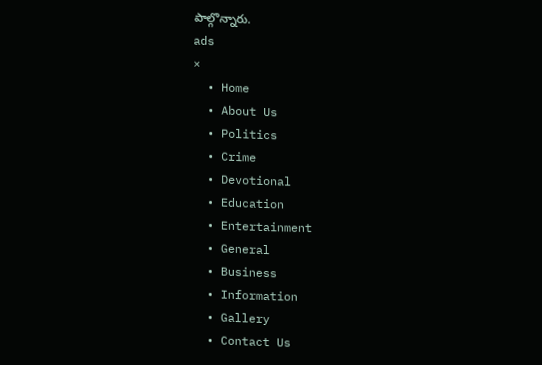పాల్గొన్నారు.
ads
×
  • Home
  • About Us
  • Politics
  • Crime
  • Devotional
  • Education
  • Entertainment
  • General
  • Business
  • Information
  • Gallery
  • Contact Us